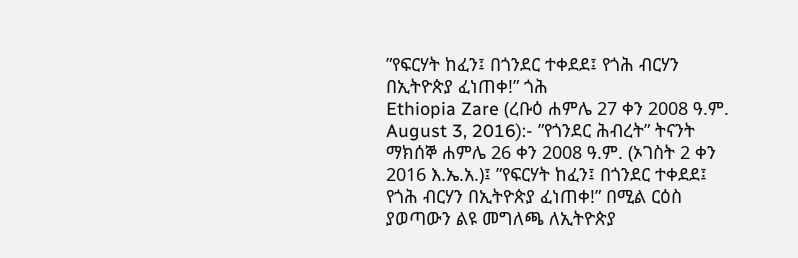”የፍርሃት ከፈን፤ በጎንደር ተቀደደ፤ የጎሕ ብርሃን በኢትዮጵያ ፈነጠቀ!” ጎሕ
Ethiopia Zare (ረቡዕ ሐምሌ 27 ቀን 2008 ዓ.ም. August 3, 2016):- ”የጎንደር ሕብረት” ትናንት ማክሰኞ ሐምሌ 26 ቀን 2008 ዓ.ም. (ኦገስት 2 ቀን 2016 እ.ኤ.አ.)፤ ”የፍርሃት ከፈን፤ በጎንደር ተቀደደ፤ የጎሕ ብርሃን በኢትዮጵያ ፈነጠቀ!” በሚል ርዕስ ያወጣውን ልዩ መግለጫ ለኢትዮጵያ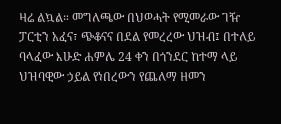ዛሬ ልኳል። መግለጫው በህወሓት የሚመራው ገዥ ፓርቲን አፈና፣ ጭቆናና በደል የመረረው ህዝብ፤ በተለይ ባላፈው እሁድ ሐምሌ 24 ቀን በጎንደር ከተማ ላይ ህዝባዊው ኃይል የነበረውን የጨለማ ዘመን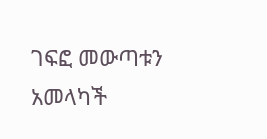ገፍፎ መውጣቱን አመላካች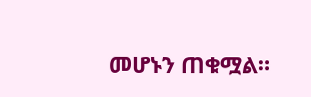መሆኑን ጠቁሟል።